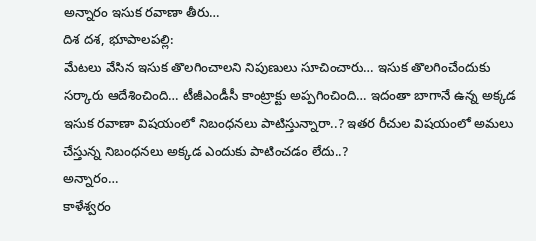అన్నారం ఇసుక రవాణా తీరు…
దిశ దశ, భూపాలపల్లి:
మేటలు వేసిన ఇసుక తొలగించాలని నిపుణులు సూచించారు… ఇసుక తొలగించేందుకు సర్కారు ఆదేశించింది… టీజీఎండీసీ కాంట్రాక్టు అప్పగించింది… ఇదంతా బాగానే ఉన్న అక్కడ ఇసుక రవాణా విషయంలో నిబంధనలు పాటిస్తున్నారా..? ఇతర రీచుల విషయంలో అమలు చేస్తున్న నిబంధనలు అక్కడ ఎందుకు పాటించడం లేదు..?
అన్నారం…
కాళేశ్వరం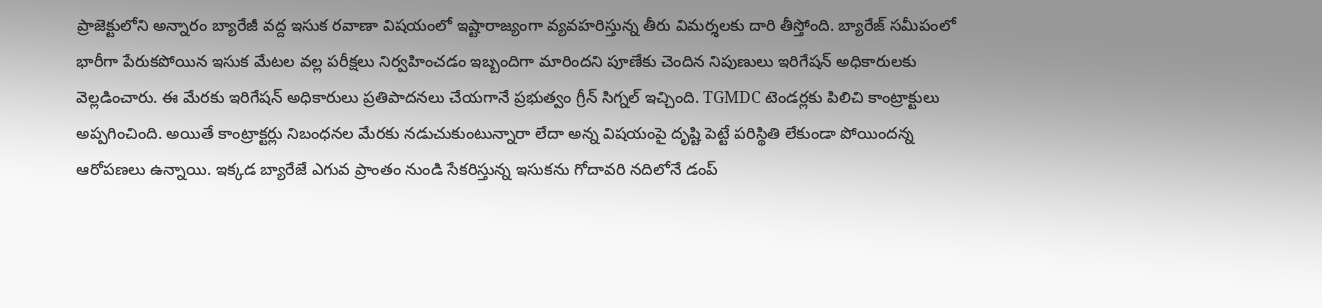ప్రాజెక్టులోని అన్నారం బ్యారేజీ వద్ద ఇసుక రవాణా విషయంలో ఇష్టారాజ్యంగా వ్యవహరిస్తున్న తీరు విమర్శలకు దారి తీస్తోంది. బ్యారేజ్ సమీపంలో భారీగా పేరుకపోయిన ఇసుక మేటల వల్ల పరీక్షలు నిర్వహించడం ఇబ్బందిగా మారిందని పూణేకు చెందిన నిపుణులు ఇరిగేషన్ అధికారులకు వెల్లడించారు. ఈ మేరకు ఇరిగేషన్ అధికారులు ప్రతిపాదనలు చేయగానే ప్రభుత్వం గ్రీన్ సిగ్నల్ ఇచ్చింది. TGMDC టెండర్లకు పిలిచి కాంట్రాక్టులు అప్పగించింది. అయితే కాంట్రాక్టర్లు నిబంధనల మేరకు నడుచుకుంటున్నారా లేదా అన్న విషయంపై దృష్టి పెట్టే పరిస్థితి లేకుండా పోయిందన్న ఆరోపణలు ఉన్నాయి. ఇక్కడ బ్యారేజే ఎగువ ప్రాంతం నుండి సేకరిస్తున్న ఇసుకను గోదావరి నదిలోనే డంప్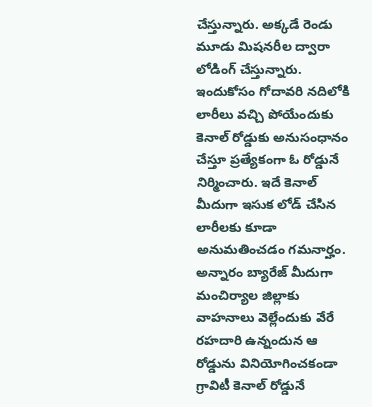చేస్తున్నారు. అక్కడే రెండు మూడు మిషనరీల ద్వారా లోడింగ్ చేస్తున్నారు. ఇందుకోసం గోదావరి నదిలోకి లారీలు వచ్చి పోయేందుకు కెనాల్ రోడ్డుకు అనుసంధానం చేస్తూ ప్రత్యేకంగా ఓ రోడ్డునే నిర్మించారు. ఇదే కెనాల్ మీదుగా ఇసుక లోడ్ చేసిన లారీలకు కూడా అనుమతించడం గమనార్హం. అన్నారం బ్యారేజ్ మీదుగా మంచిర్యాల జిల్లాకు వాహనాలు వెల్లేందుకు వేరే రహదారి ఉన్నందున ఆ రోడ్డును వినియోగించకండా గ్రావిటీ కెనాల్ రోడ్డునే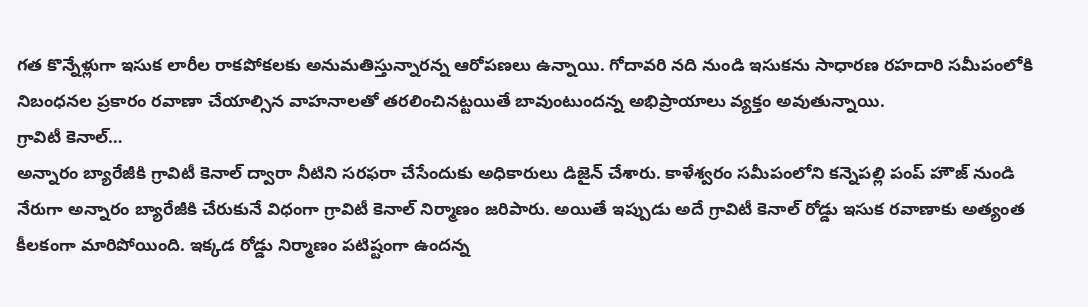గత కొన్నేళ్లుగా ఇసుక లారీల రాకపోకలకు అనుమతిస్తున్నారన్న ఆరోపణలు ఉన్నాయి. గోదావరి నది నుండి ఇసుకను సాధారణ రహదారి సమీపంలోకి నిబంధనల ప్రకారం రవాణా చేయాల్సిన వాహనాలతో తరలించినట్టయితే బావుంటుందన్న అభిప్రాయాలు వ్యక్తం అవుతున్నాయి.
గ్రావిటీ కెనాల్…
అన్నారం బ్యారేజీకి గ్రావిటీ కెనాల్ ద్వారా నీటిని సరఫరా చేసేందుకు అధికారులు డిజైన్ చేశారు. కాళేశ్వరం సమీపంలోని కన్నెపల్లి పంప్ హౌజ్ నుండి నేరుగా అన్నారం బ్యారేజీకి చేరుకునే విధంగా గ్రావిటీ కెనాల్ నిర్మాణం జరిపారు. అయితే ఇప్పుడు అదే గ్రావిటీ కెనాల్ రోడ్డు ఇసుక రవాణాకు అత్యంత కీలకంగా మారిపోయింది. ఇక్కడ రోడ్డు నిర్మాణం పటిష్టంగా ఉందన్న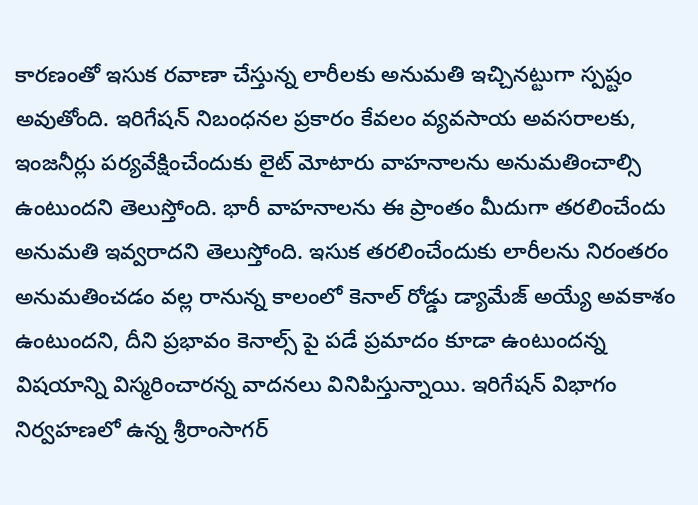కారణంతో ఇసుక రవాణా చేస్తున్న లారీలకు అనుమతి ఇచ్చినట్టుగా స్పష్టం అవుతోంది. ఇరిగేషన్ నిబంధనల ప్రకారం కేవలం వ్యవసాయ అవసరాలకు, ఇంజనీర్లు పర్యవేక్షించేందుకు లైట్ మోటారు వాహనాలను అనుమతించాల్సి ఉంటుందని తెలుస్తోంది. భారీ వాహనాలను ఈ ప్రాంతం మీదుగా తరలించేందు అనుమతి ఇవ్వరాదని తెలుస్తోంది. ఇసుక తరలించేందుకు లారీలను నిరంతరం అనుమతించడం వల్ల రానున్న కాలంలో కెనాల్ రోడ్డు డ్యామేజ్ అయ్యే అవకాశం ఉంటుందని, దీని ప్రభావం కెనాల్స్ పై పడే ప్రమాదం కూడా ఉంటుందన్న విషయాన్ని విస్మరించారన్న వాదనలు వినిపిస్తున్నాయి. ఇరిగేషన్ విభాగం నిర్వహణలో ఉన్న శ్రీరాంసాగర్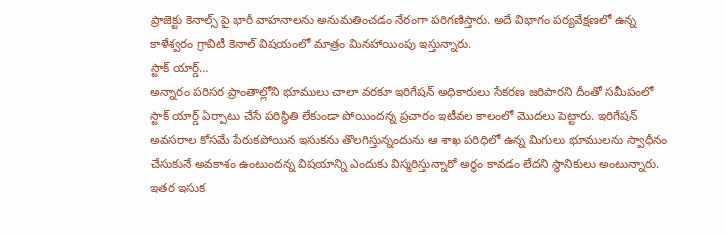ప్రాజెక్టు కెనాల్స్ పై భారీ వాహనాలను అనుమతించడం నేరంగా పరిగణిస్తారు. అదే విభాగం పర్యవేక్షణలో ఉన్న కాళేశ్వరం గ్రావిటీ కెనాల్ విషయంలో మాత్రం మినహాయింపు ఇస్తున్నారు.
స్టాక్ యార్డ్…
అన్నారం పరిసర ప్రాంతాల్లోని భూములు చాలా వరకూ ఇరిగేషన్ అధికారులు సేకరణ జరిపారని దీంతో సమీపంలో స్టాక్ యార్డ్ ఏర్పాటు చేసే పరిస్థితి లేకుండా పోయిందన్న ప్రచారం ఇటీవల కాలంలో మొదలు పెట్టారు. ఇరిగేషన్ అవసరాల కోసమే పేరుకపోయిన ఇసుకను తొలగిస్తున్నందును ఆ శాఖ పరిధిలో ఉన్న మిగులు భూములను స్వాధీనం చేసుకునే అవకాశం ఉంటుందన్న విషయాన్ని ఎందుకు విస్మరిస్తున్నారో అర్థం కావడం లేదని స్థానికులు అంటున్నారు. ఇతర ఇసుక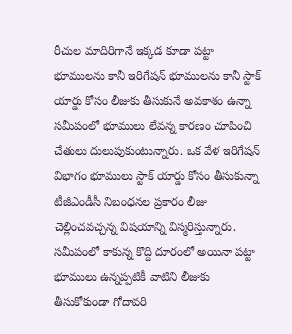రీచుల మాదిరిగానే ఇక్కడ కూడా పట్టా భూములను కానీ ఇరిగేషన్ భూములను కానీ స్టాక్ యార్డు కోసం లీజుకు తీసుకునే అవకాశం ఉన్నా సమీపంలో భూములు లేవన్న కారణం చూపించి చేతులు దులుపుకుంటున్నారు. ఒక వేళ ఇరిగేషన్ విభాగం భూములు స్టాక్ యార్డు కోసం తీసుకున్నా టీజీఎండీసీ నిబంధనల ప్రకారం లీజు చెల్లించవచ్చన్న విషయాన్ని విస్మరిస్తున్నారు. సమీపంలో కాకున్న కొద్ది దూరంలో అయినా పట్టా భూములు ఉన్నప్పటికీ వాటిని లీజుకు తీసుకోకుండా గోదావరి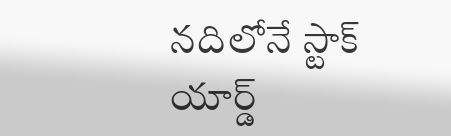నదిలోనే స్టాక్ యార్డ్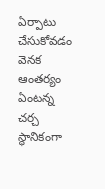ఏర్పాటు చేసుకోవడం వెనక ఆంతర్యం ఏంటన్న చర్చ స్థానికంగా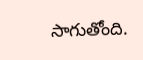సాగుతోంది.